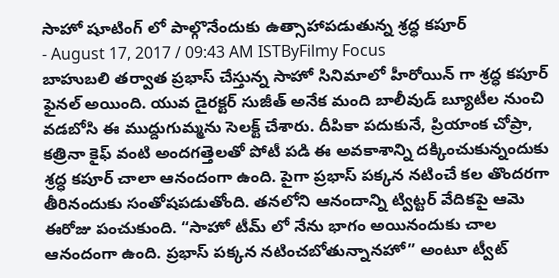సాహో షూటింగ్ లో పాల్గొనేందుకు ఉత్సాహాపడుతున్న శ్రద్ధ కపూర్
- August 17, 2017 / 09:43 AM ISTByFilmy Focus
బాహుబలి తర్వాత ప్రభాస్ చేస్తున్న సాహో సినిమాలో హీరోయిన్ గా శ్రద్ధ కపూర్ ఫైనల్ అయింది. యువ డైరక్టర్ సుజీత్ అనేక మంది బాలీవుడ్ బ్యూటీల నుంచి వడబోసి ఈ ముద్దుగుమ్మను సెలక్ట్ చేశారు. దీపికా పదుకునే, ప్రియాంక చోప్రా, కత్రినా కైఫ్ వంటి అందగత్తెలతో పోటీ పడి ఈ అవకాశాన్ని దక్కించుకున్నందుకు శ్రద్ధ కపూర్ చాలా ఆనందంగా ఉంది. పైగా ప్రభాస్ పక్కన నటించే కల తొందరగా తీరినందుకు సంతోషపడుతోంది. తనలోని ఆనందాన్ని ట్విట్టర్ వేదికపై ఆమె ఈరోజు పంచుకుంది. “సాహో టీమ్ లో నేను భాగం అయినందుకు చాల ఆనందంగా ఉంది. ప్రభాస్ పక్కన నటించబోతున్నానహో” అంటూ ట్వీట్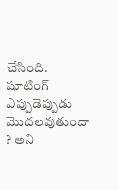చేసింది.
షూటింగ్ ఎప్పుడెప్పుడు మొదలవుతుందా ? అని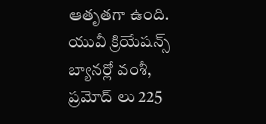ఆతృతగా ఉంది. యువీ క్రియేషన్స్ బ్యానర్లో వంశీ, ప్రమోద్ లు 225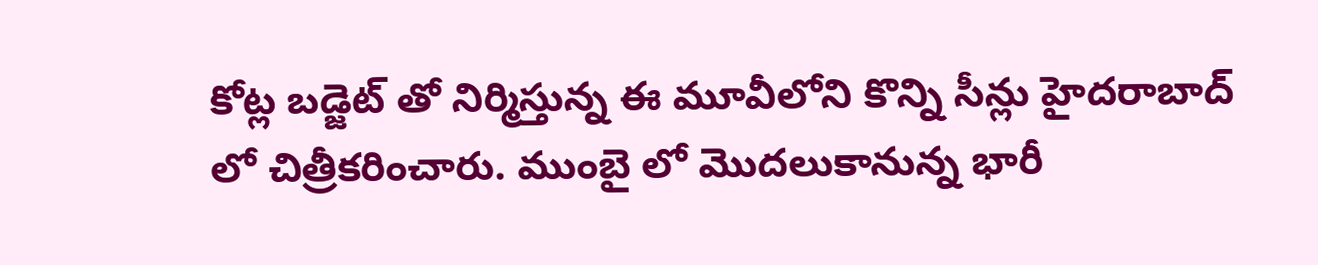కోట్ల బడ్జెట్ తో నిర్మిస్తున్న ఈ మూవీలోని కొన్ని సీన్లు హైదరాబాద్ లో చిత్రీకరించారు. ముంబై లో మొదలుకానున్న భారీ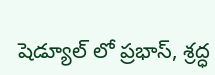షెడ్యూల్ లో ప్రభాస్, శ్రద్ధ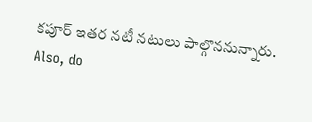కపూర్ ఇతర నటీ నటులు పాల్గొననున్నారు.
Also, do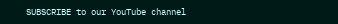SUBSCRIBE to our YouTube channel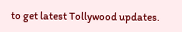to get latest Tollywood updates.